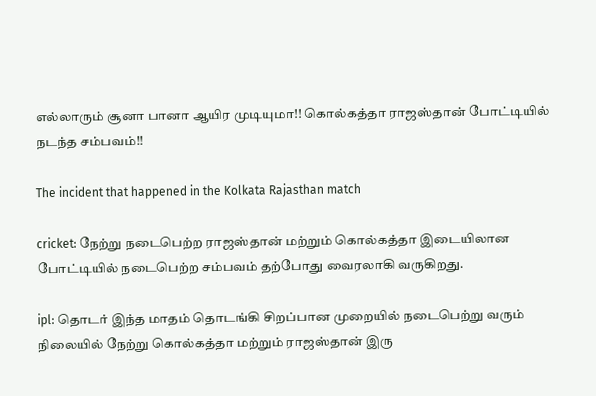எல்லாரும் சூனா பானா ஆயிர முடியுமா!! கொல்கத்தா ராஜஸ்தான் போட்டியில் நடந்த சம்பவம்!!

The incident that happened in the Kolkata Rajasthan match

cricket: நேற்று நடைபெற்ற ராஜஸ்தான் மற்றும் கொல்கத்தா இடையிலான போட்டியில் நடைபெற்ற சம்பவம் தற்போது வைரலாகி வருகிறது.

ipl: தொடர் இந்த மாதம் தொடங்கி சிறப்பான முறையில் நடைபெற்று வரும் நிலையில் நேற்று கொல்கத்தா மற்றும் ராஜஸ்தான் இரு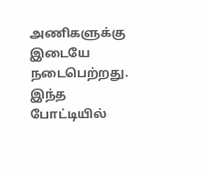அணிகளுக்கு இடையே நடைபெற்றது. இந்த போட்டியில்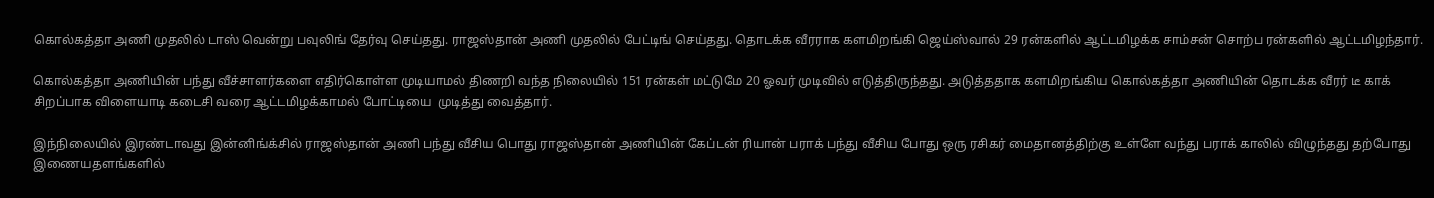கொல்கத்தா அணி முதலில் டாஸ் வென்று பவுலிங் தேர்வு செய்தது. ராஜஸ்தான் அணி முதலில் பேட்டிங் செய்தது. தொடக்க வீரராக களமிறங்கி ஜெய்ஸ்வால் 29 ரன்களில் ஆட்டமிழக்க சாம்சன் சொற்ப ரன்களில் ஆட்டமிழந்தார்.

கொல்கத்தா அணியின் பந்து வீச்சாளர்களை எதிர்கொள்ள முடியாமல் திணறி வந்த நிலையில் 151 ரன்கள் மட்டுமே 20 ஓவர் முடிவில் எடுத்திருந்தது. அடுத்ததாக களமிறங்கிய கொல்கத்தா அணியின் தொடக்க வீரர் டீ காக் சிறப்பாக விளையாடி கடைசி வரை ஆட்டமிழக்காமல் போட்டியை  முடித்து வைத்தார்.

இந்நிலையில் இரண்டாவது இன்னிங்க்சில் ராஜஸ்தான் அணி பந்து வீசிய பொது ராஜஸ்தான் அணியின் கேப்டன் ரியான் பராக் பந்து வீசிய போது ஒரு ரசிகர் மைதானத்திற்கு உள்ளே வந்து பராக் காலில் விழுந்தது தற்போது இணையதளங்களில்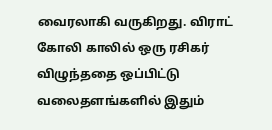வைரலாகி வருகிறது. விராட் கோலி காலில் ஒரு ரசிகர் விழுந்ததை ஒப்பிட்டு வலைதளங்களில் இதும்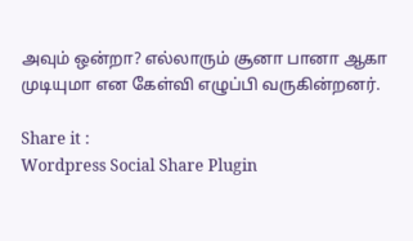அவும் ஒன்றா? எல்லாரும் சூனா பானா ஆகா முடியுமா என கேள்வி எழுப்பி வருகின்றனர்.

Share it :
Wordpress Social Share Plugin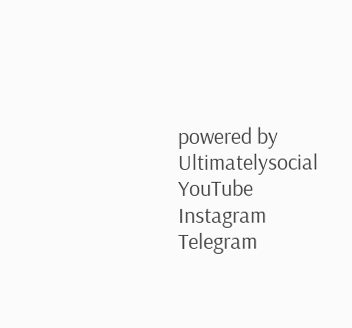powered by Ultimatelysocial
YouTube
Instagram
Telegram